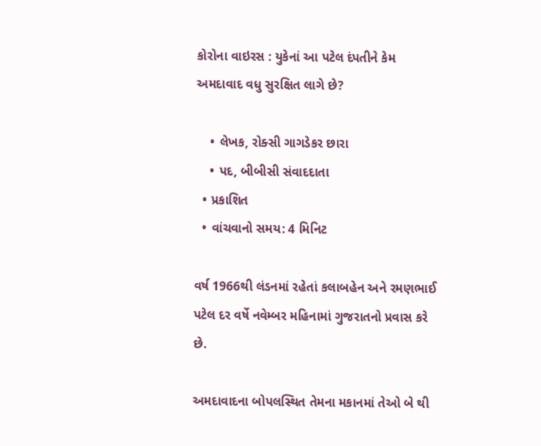કોરોના વાઇરસ : યુકેનાં આ પટેલ દંપતીને કેમ અમદાવાદ વધુ સુરક્ષિત લાગે છે?

    • લેખક, રોક્સી ગાગડેકર છારા
    • પદ, બીબીસી સંવાદદાતા
  • પ્રકાશિત
  • વાંચવાનો સમય: 4 મિનિટ

વર્ષ 1966થી લંડનમાં રહેતાં કલાબહેન અને રમણભાઈ પટેલ દર વર્ષે નવેમ્બર મહિનામાં ગુજરાતનો પ્રવાસ કરે છે.

અમદાવાદના બોપલસ્થિત તેમના મકાનમાં તેઓ બે થી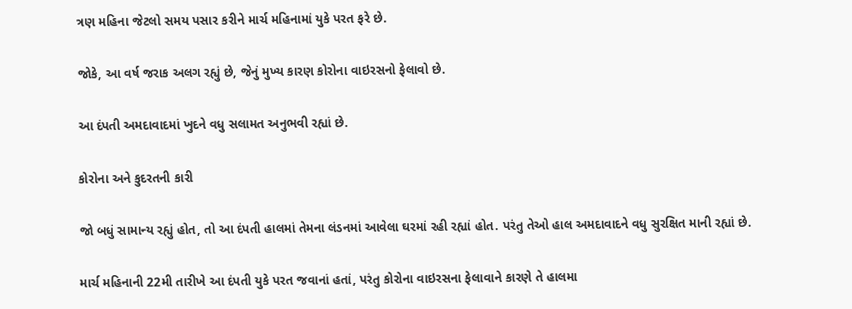ત્રણ મહિના જેટલો સમય પસાર કરીને માર્ચ મહિનામાં યુકે પરત ફરે છે.

જોકે, આ વર્ષ જરાક અલગ રહ્યું છે, જેનું મુખ્ય કારણ કોરોના વાઇરસનો ફેલાવો છે.

આ દંપતી અમદાવાદમાં ખુદને વધુ સલામત અનુભવી રહ્યાં છે.

કોરોના અને કુદરતની કારી

જો બધું સામાન્ય રહ્યું હોત, તો આ દંપતી હાલમાં તેમના લંડનમાં આવેલા ઘરમાં રહી રહ્યાં હોત. પરંતુ તેઓ હાલ અમદાવાદને વધુ સુરક્ષિત માની રહ્યાં છે.

માર્ચ મહિનાની 22મી તારીખે આ દંપતી યુકે પરત જવાનાં હતાં, પરંતુ કોરોના વાઇરસના ફેલાવાને કારણે તે હાલમા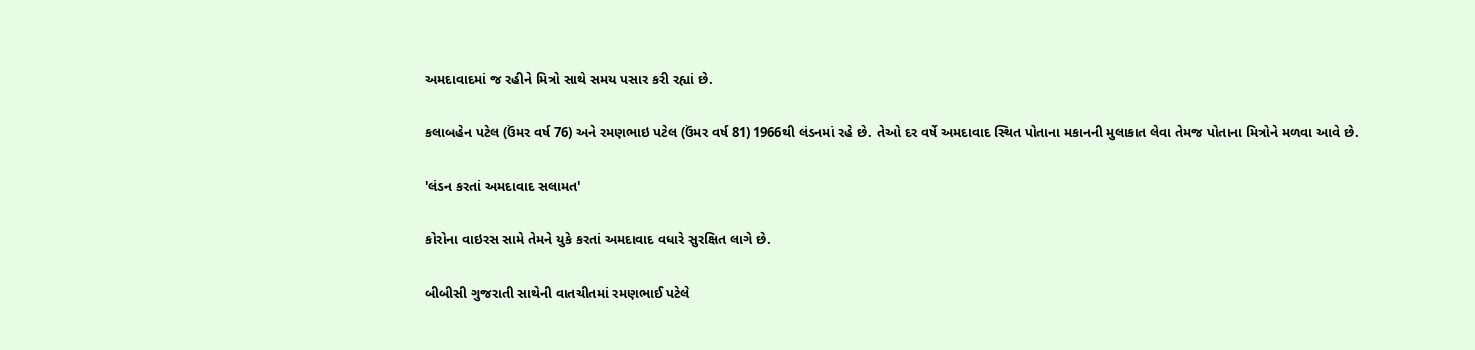અમદાવાદમાં જ રહીને મિત્રો સાથે સમય પસાર કરી રહ્યાં છે.

કલાબહેન પટેલ (ઉંમર વર્ષ 76) અને રમણભાઇ પટેલ (ઉંમર વર્ષ 81) 1966થી લંડનમાં રહે છે. તેઓ દર વર્ષે અમદાવાદ સ્થિત પોતાના મકાનની મુલાકાત લેવા તેમજ પોતાના મિત્રોને મળવા આવે છે.

'લંડન કરતાં અમદાવાદ સલામત'

કોરોના વાઇરસ સામે તેમને યુકે કરતાં અમદાવાદ વધારે સુરક્ષિત લાગે છે.

બીબીસી ગુજરાતી સાથેની વાતચીતમાં રમણભાઈ પટેલે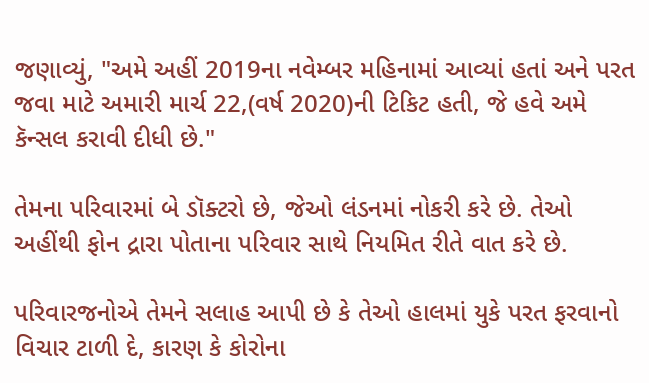જણાવ્યું, "અમે અહીં 2019ના નવેમ્બર મહિનામાં આવ્યાં હતાં અને પરત જવા માટે અમારી માર્ચ 22,(વર્ષ 2020)ની ટિકિટ હતી, જે હવે અમે કૅન્સલ કરાવી દીધી છે."

તેમના પરિવારમાં બે ડૉક્ટરો છે, જેઓ લંડનમાં નોકરી કરે છે. તેઓ અહીંથી ફોન દ્રારા પોતાના પરિવાર સાથે નિયમિત રીતે વાત કરે છે.

પરિવારજનોએ તેમને સલાહ આપી છે કે તેઓ હાલમાં યુકે પરત ફરવાનો વિચાર ટાળી દે, કારણ કે કોરોના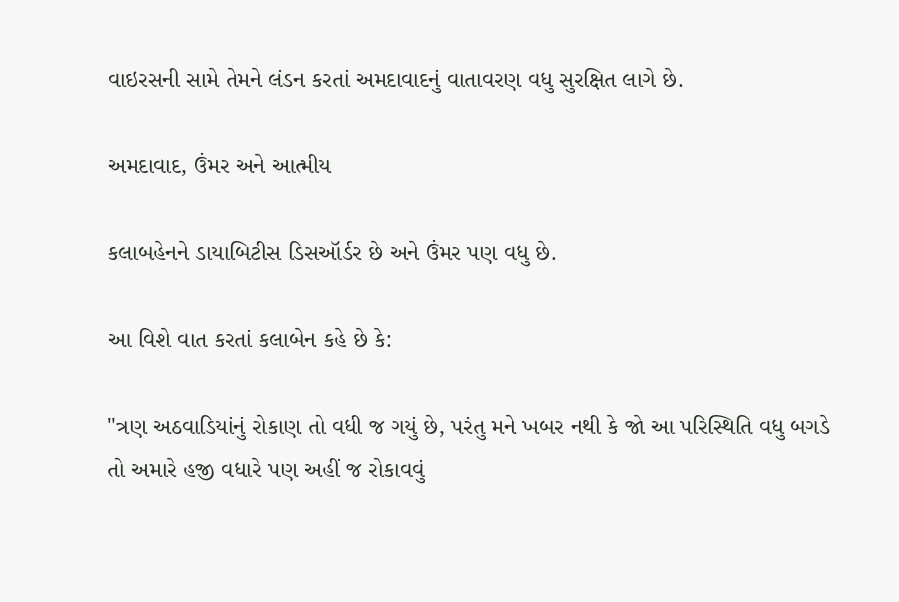વાઇરસની સામે તેમને લંડન કરતાં અમદાવાદનું વાતાવરણ વધુ સુરક્ષિત લાગે છે.

અમદાવાદ, ઉંમર અને આત્મીય

કલાબહેનને ડાયાબિટીસ ડિસઑર્ડર છે અને ઉંમર પણ વધુ છે.

આ વિશે વાત કરતાં કલાબેન કહે છે કે:

"ત્રણ અઠવાડિયાંનું રોકાણ તો વધી જ ગયું છે, પરંતુ મને ખબર નથી કે જો આ પરિસ્થિતિ વધુ બગડે તો અમારે હજી વધારે પણ અહીં જ રોકાવવું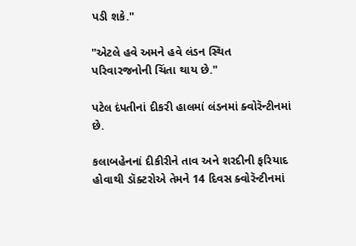પડી શકે."

"એટલે હવે અમને હવે લંડન સ્થિત પરિવારજનોની ચિંતા થાય છે."

પટેલ દંપતીનાં દીકરી હાલમાં લંડનમાં ક્વોરૅન્ટીનમાં છે.

કલાબહેનનાં દીકીરીને તાવ અને શરદીની ફરિયાદ હોવાથી ડૉક્ટરોએ તેમને 14 દિવસ ક્વોરૅન્ટીનમાં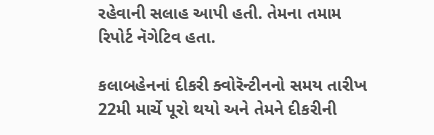રહેવાની સલાહ આપી હતી. તેમના તમામ રિપોર્ટ નૅગેટિવ હતા.

કલાબહેનનાં દીકરી ક્વોરૅન્ટીનનો સમય તારીખ 22મી માર્ચે પૂરો થયો અને તેમને દીકરીની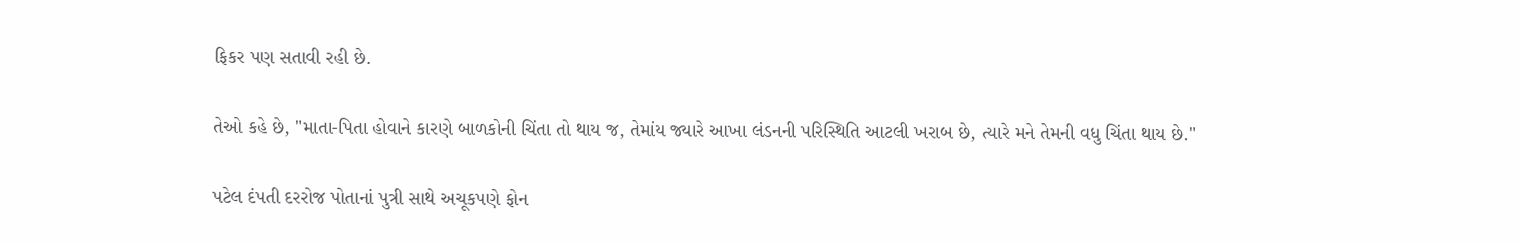ફિકર પણ સતાવી રહી છે.

તેઓ કહે છે, "માતા-પિતા હોવાને કારણે બાળકોની ચિંતા તો થાય જ, તેમાંય જ્યારે આખા લંડનની પરિસ્થિતિ આટલી ખરાબ છે, ત્યારે મને તેમની વધુ ચિંતા થાય છે."

પટેલ દંપતી દરરોજ પોતાનાં પુત્રી સાથે અચૂકપણે ફોન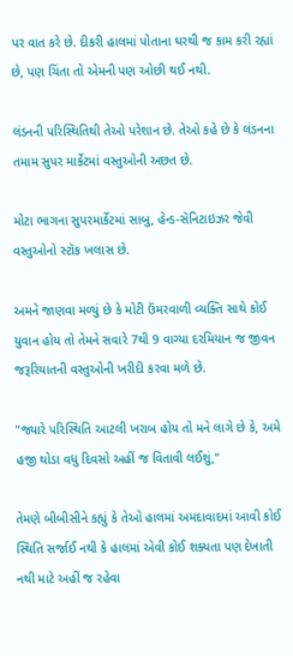પર વાત કરે છે. દીકરી હાલમાં પોતાના ઘરથી જ કામ કરી રહ્યાં છે, પણ ચિંતા તો એમની પણ ઓછી થઈ નથી.

લંડનની પરિસ્થિતિથી તેઓ પરેશાન છે. તેઓ કહે છે કે લંડનના તમામ સુપર માર્કેટમાં વસ્તુઓની અછત છે.

મોટા ભાગના સુપરમાર્કેટમાં સાબુ, હેન્ડ-સૅનિટાઇઝર જેવી વસ્તુઓનો સ્ટૉક ખલાસ છે.

અમને જાણવા મળ્યું છે કે મોટી ઉંમરવાળી વ્યક્તિ સાથે કોઈ યુવાન હોય તો તેમને સવારે 7થી 9 વાગ્યા દરમિયાન જ જીવન જરૂરિયાતની વસ્તુઓની ખરીદી કરવા મળે છે.

"જ્યારે પરિસ્થિતિ આટલી ખરાબ હોય તો મને લાગે છે કે, અમે હજી થોડા વધુ દિવસો અહીં જ વિતાવી લઈશું,"

તેમણે બીબીસીને કહ્યું કે તેઓ હાલમાં અમદાવાદમાં આવી કોઈ સ્થિતિ સર્જાઈ નથી કે હાલમાં એવી કોઈ શક્યતા પણ દેખાતી નથી માટે અહીં જ રહેવા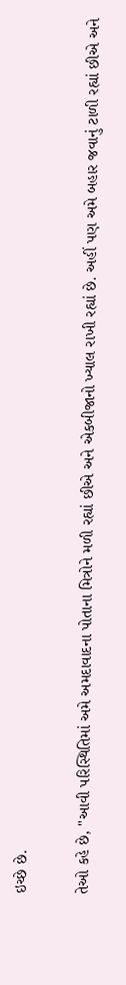ઇચ્છે છે.

તેઓ કહે છે, "આવી પરિસ્થિતિમાં અમે અમદાવાદના પોતાના મિત્રોને મળી રહ્યાં છીએ અને એકબીજાનો ખ્યાલ રાખી રહ્યાં છે. અહીં પણ અમે બહાર જવાનું ટાળી રહ્યાં છીએ અને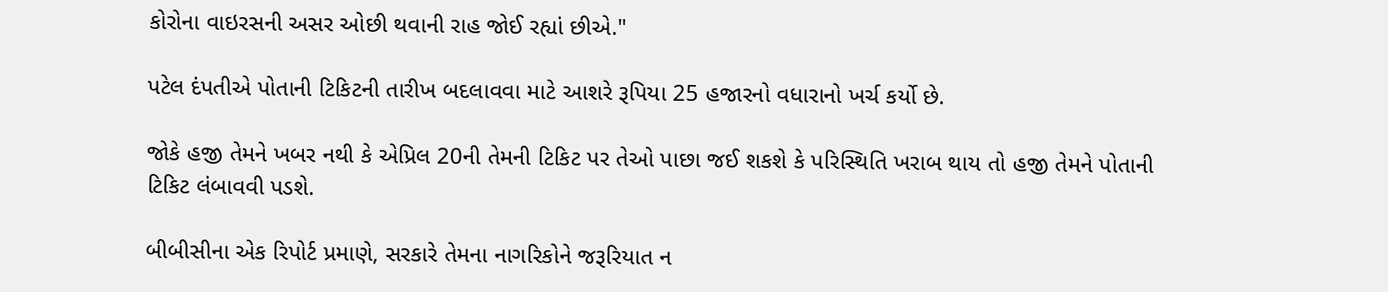કોરોના વાઇરસની અસર ઓછી થવાની રાહ જોઈ રહ્યાં છીએ."

પટેલ દંપતીએ પોતાની ટિકિટની તારીખ બદલાવવા માટે આશરે રૂપિયા 25 હજારનો વધારાનો ખર્ચ કર્યો છે.

જોકે હજી તેમને ખબર નથી કે એપ્રિલ 20ની તેમની ટિકિટ પર તેઓ પાછા જઈ શકશે કે પરિસ્થિતિ ખરાબ થાય તો હજી તેમને પોતાની ટિકિટ લંબાવવી પડશે.

બીબીસીના એક રિપોર્ટ પ્રમાણે, સરકારે તેમના નાગરિકોને જરૂરિયાત ન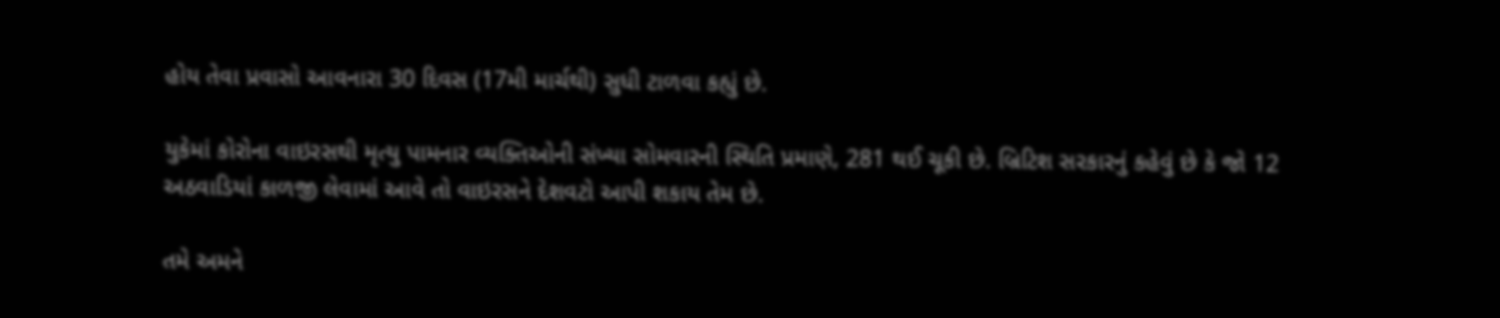હોય તેવા પ્રવાસો આવનારા 30 દિવસ (17મી માર્ચથી) સુધી ટાળવા કહ્યું છે.

યુકેમાં કોરોના વાઇરસથી મૃત્યુ પામનાર વ્યક્તિઓની સંખ્યા સોમવારની સ્થિતિ પ્રમાણે, 281 થઈ ચૂકી છે. બ્રિટિશ સરકારનું કહેવું છે કે જો 12 અઠવાડિયાં કાળજી લેવામાં આવે તો વાઇરસને દેશવટો આપી શકાય તેમ છે.

તમે અમને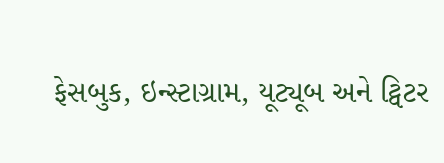ફેસબુક, ઇન્સ્ટાગ્રામ, યૂટ્યૂબ અને ટ્વિટર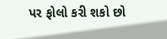પર ફોલો કરી શકો છો